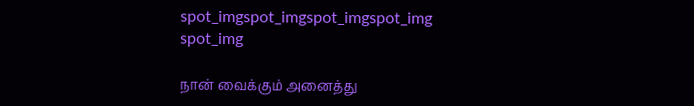spot_imgspot_imgspot_imgspot_img
spot_img

நான் வைக்கும் அனைத்து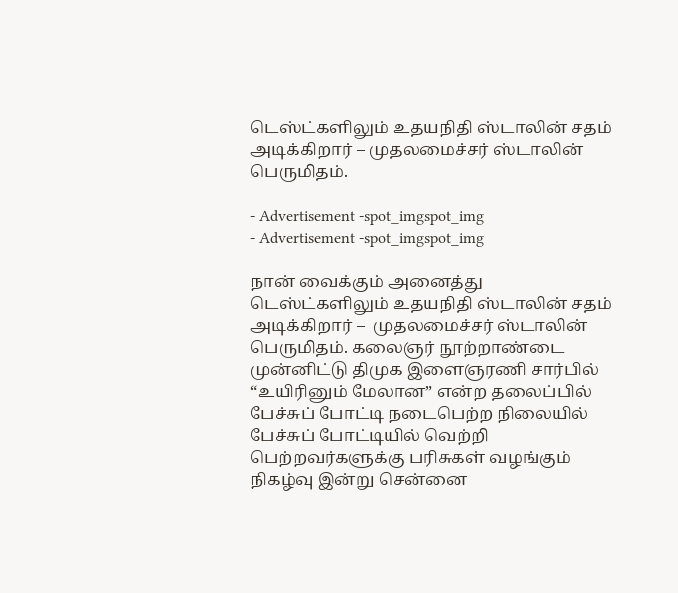டெஸ்ட்களிலும் உதயநிதி ஸ்டாலின் சதம் அடிக்கிறார் – முதலமைச்சர் ஸ்டாலின் பெருமிதம்.

- Advertisement -spot_imgspot_img
- Advertisement -spot_imgspot_img

நான் வைக்கும் அனைத்து டெஸ்ட்களிலும் உதயநிதி ஸ்டாலின் சதம் அடிக்கிறார் –  முதலமைச்சர் ஸ்டாலின் பெருமிதம். கலைஞர் நூற்றாண்டை முன்னிட்டு திமுக இளைஞரணி சார்பில் “உயிரினும் மேலான” என்ற தலைப்பில் பேச்சுப் போட்டி நடைபெற்ற நிலையில் பேச்சுப் போட்டியில் வெற்றி பெற்றவர்களுக்கு பரிசுகள் வழங்கும் நிகழ்வு இன்று சென்னை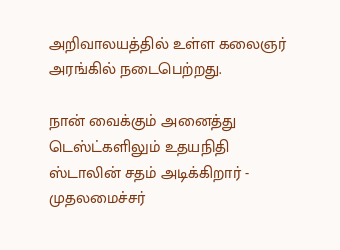அறிவாலயத்தில் உள்ள கலைஞர் அரங்கில் நடைபெற்றது.

நான் வைக்கும் அனைத்து டெஸ்ட்களிலும் உதயநிதி ஸ்டாலின் சதம் அடிக்கிறார் -  முதலமைச்சர்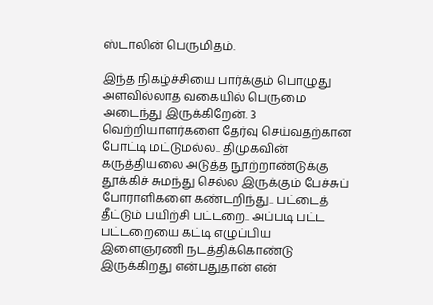ஸ்டாலின் பெருமிதம்.

இந்த நிகழ்ச்சியை பார்க்கும் பொழுது அளவில்லாத வகையில் பெருமை அடைந்து இருக்கிறேன். 3  வெற்றியாளர்களை தேர்வு செய்வதற்கான போட்டி மட்டுமல்ல.. திமுகவின் கருத்தியலை அடுத்த நூற்றாண்டுக்கு தூக்கிச் சுமந்து செல்ல இருக்கும் பேச்சுப் போராளிகளை கண்டறிந்து.. பட்டைத் தீட்டும் பயிற்சி பட்டறை.. அப்படி பட்ட பட்டறையை கட்டி எழுப்பிய இளைஞரணி நடத்திக்கொண்டு இருக்கிறது என்பதுதான் என்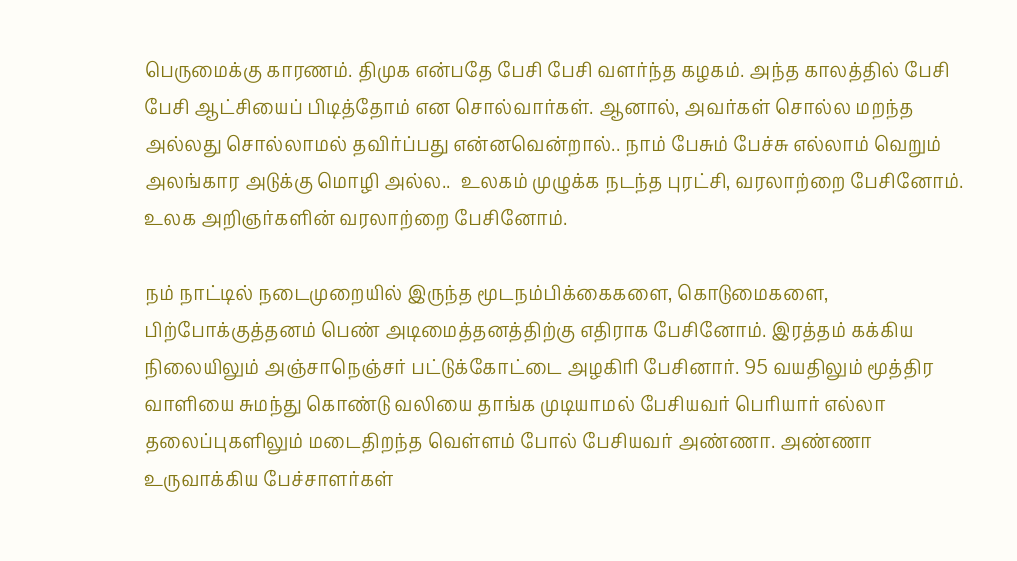பெருமைக்கு காரணம். திமுக என்பதே பேசி பேசி வளர்ந்த கழகம். அந்த காலத்தில் பேசி பேசி ஆட்சியைப் பிடித்தோம் என சொல்வார்கள். ஆனால், அவர்கள் சொல்ல மறந்த அல்லது சொல்லாமல் தவிர்ப்பது என்னவென்றால்.. நாம் பேசும் பேச்சு எல்லாம் வெறும் அலங்கார அடுக்கு மொழி அல்ல..  உலகம் முழுக்க நடந்த புரட்சி, வரலாற்றை பேசினோம். உலக அறிஞர்களின் வரலாற்றை பேசினோம்.

நம் நாட்டில் நடைமுறையில் இருந்த மூடநம்பிக்கைகளை, கொடுமைகளை, பிற்போக்குத்தனம் பெண் அடிமைத்தனத்திற்கு எதிராக பேசினோம். இரத்தம் கக்கிய நிலையிலும் அஞ்சாநெஞ்சர் பட்டுக்கோட்டை அழகிரி பேசினார். 95 வயதிலும் மூத்திர வாளியை சுமந்து கொண்டு வலியை தாங்க முடியாமல் பேசியவர் பெரியார் எல்லா தலைப்புகளிலும் மடைதிறந்த வெள்ளம் போல் பேசியவர் அண்ணா. அண்ணா உருவாக்கிய பேச்சாளர்கள்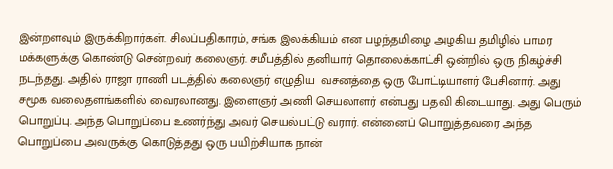இன்றளவும் இருக்கிறார்கள். சிலப்பதிகாரம், சங்க இலக்கியம் என பழந்தமிழை அழகிய தமிழில் பாமர மக்களுக்கு கொண்டு சென்றவர் கலைஞர். சமீபத்தில் தனியார் தொலைக்காட்சி ஒன்றில் ஒரு நிகழ்ச்சி நடந்தது. அதில் ராஜா ராணி படத்தில் கலைஞர் எழுதிய  வசனத்தை ஒரு போட்டியாளர் பேசினார். அது சமூக வலைதளங்களில் வைரலானது. இளைஞர் அணி செயலாளர் என்பது பதவி கிடையாது. அது பெரும் பொறுப்பு. அந்த பொறுப்பை உணர்ந்து அவர் செயல்பட்டு வரார். என்னைப் பொறுத்தவரை அந்த பொறுப்பை அவருக்கு கொடுத்தது ஒரு பயிற்சியாக நான்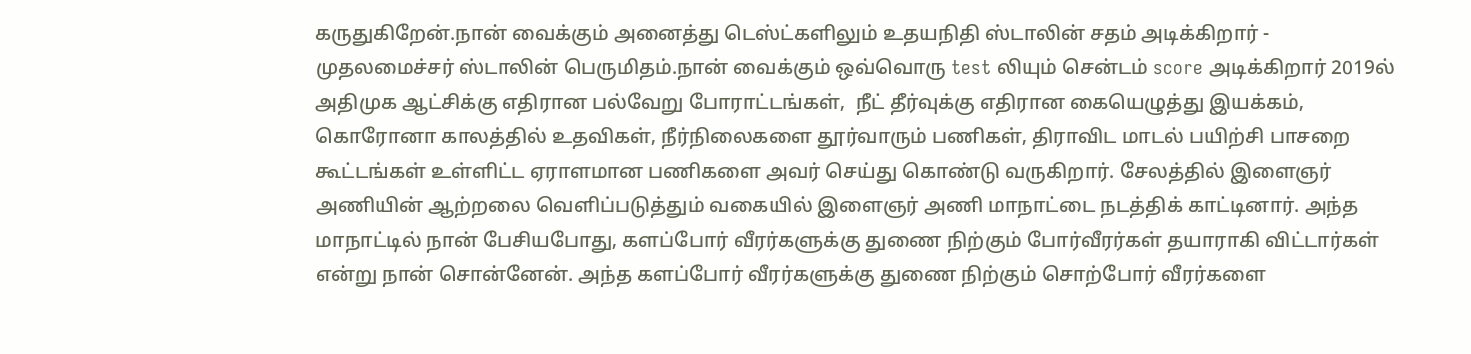கருதுகிறேன்.நான் வைக்கும் அனைத்து டெஸ்ட்களிலும் உதயநிதி ஸ்டாலின் சதம் அடிக்கிறார் -  முதலமைச்சர் ஸ்டாலின் பெருமிதம்.நான் வைக்கும் ஒவ்வொரு test லியும் சென்டம் score அடிக்கிறார் 2019ல் அதிமுக ஆட்சிக்கு எதிரான பல்வேறு போராட்டங்கள்,  நீட் தீர்வுக்கு எதிரான கையெழுத்து இயக்கம், கொரோனா காலத்தில் உதவிகள், நீர்நிலைகளை தூர்வாரும் பணிகள், திராவிட மாடல் பயிற்சி பாசறை கூட்டங்கள் உள்ளிட்ட ஏராளமான பணிகளை அவர் செய்து கொண்டு வருகிறார். சேலத்தில் இளைஞர் அணியின் ஆற்றலை வெளிப்படுத்தும் வகையில் இளைஞர் அணி மாநாட்டை நடத்திக் காட்டினார். அந்த மாநாட்டில் நான் பேசியபோது, களப்போர் வீரர்களுக்கு துணை நிற்கும் போர்வீரர்கள் தயாராகி விட்டார்கள் என்று நான் சொன்னேன். அந்த களப்போர் வீரர்களுக்கு துணை நிற்கும் சொற்போர் வீரர்களை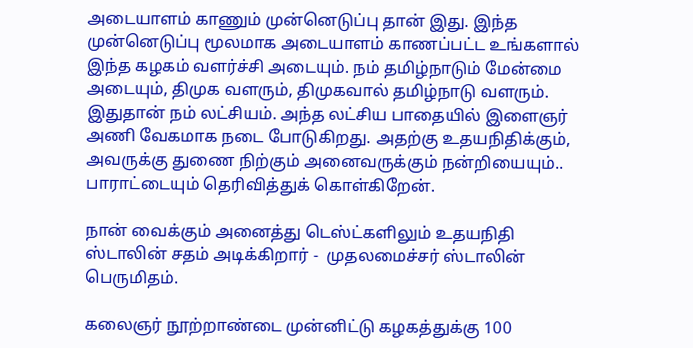அடையாளம் காணும் முன்னெடுப்பு தான் இது. இந்த முன்னெடுப்பு மூலமாக அடையாளம் காணப்பட்ட உங்களால் இந்த கழகம் வளர்ச்சி அடையும். நம் தமிழ்நாடும் மேன்மை அடையும், திமுக வளரும், திமுகவால் தமிழ்நாடு வளரும். இதுதான் நம் லட்சியம். அந்த லட்சிய பாதையில் இளைஞர் அணி வேகமாக நடை போடுகிறது. அதற்கு உதயநிதிக்கும், அவருக்கு துணை நிற்கும் அனைவருக்கும் நன்றியையும்.. பாராட்டையும் தெரிவித்துக் கொள்கிறேன்.

நான் வைக்கும் அனைத்து டெஸ்ட்களிலும் உதயநிதி ஸ்டாலின் சதம் அடிக்கிறார் -  முதலமைச்சர் ஸ்டாலின் பெருமிதம்.

கலைஞர் நூற்றாண்டை முன்னிட்டு கழகத்துக்கு 100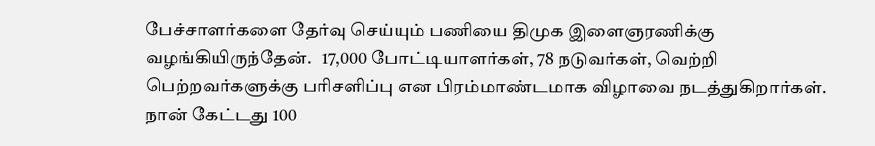பேச்சாளர்களை தேர்வு செய்யும் பணியை திமுக இளைஞரணிக்கு வழங்கியிருந்தேன்.   17,000 போட்டியாளர்கள், 78 நடுவர்கள், வெற்றி பெற்றவர்களுக்கு பரிசளிப்பு என பிரம்மாண்டமாக விழாவை நடத்துகிறார்கள். நான் கேட்டது 100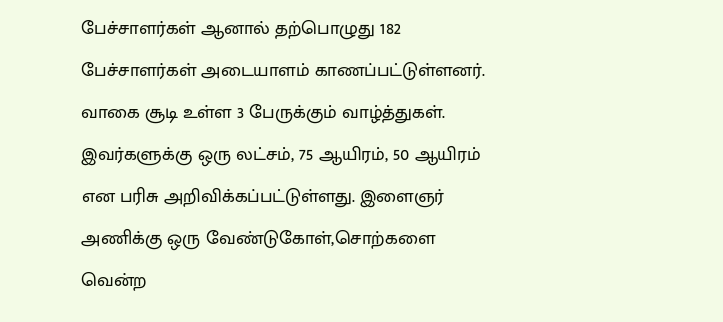பேச்சாளர்கள் ஆனால் தற்பொழுது 182 பேச்சாளர்கள் அடையாளம் காணப்பட்டுள்ளனர். வாகை சூடி உள்ள 3 பேருக்கும் வாழ்த்துகள். இவர்களுக்கு ஒரு லட்சம், 75 ஆயிரம், 50 ஆயிரம் என பரிசு அறிவிக்கப்பட்டுள்ளது. இளைஞர் அணிக்கு ஒரு வேண்டுகோள்,சொற்களை வென்ற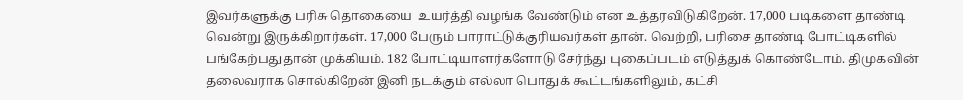இவர்களுக்கு பரிசு தொகையை  உயர்த்தி வழங்க வேண்டும் என உத்தரவிடுகிறேன். 17,000 படிகளை தாண்டி வென்று இருக்கிறார்கள். 17,000 பேரும் பாராட்டுக்குரியவர்கள் தான். வெற்றி, பரிசை தாண்டி போட்டிகளில் பங்கேற்பதுதான் முக்கியம். 182 போட்டியாளர்களோடு சேர்ந்து புகைப்படம் எடுத்துக் கொண்டோம். திமுகவின் தலைவராக சொல்கிறேன் இனி நடக்கும் எல்லா பொதுக் கூட்டங்களிலும், கட்சி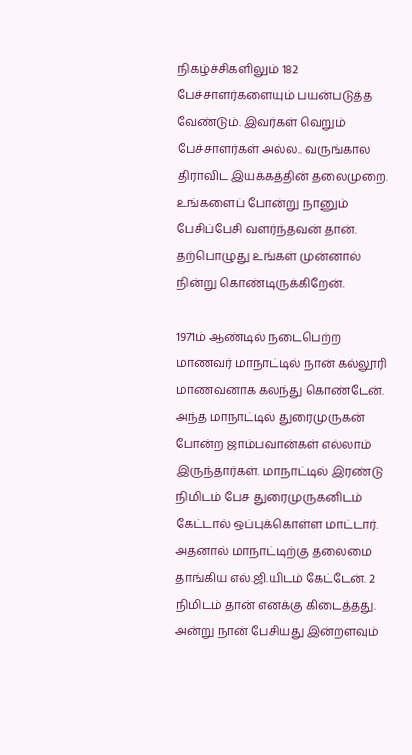நிகழ்ச்சிகளிலும் 182 பேச்சாளர்களையும் பயன்படுத்த வேண்டும். இவர்கள் வெறும் பேச்சாளர்கள் அல்ல.. வருங்கால திராவிட இயக்கத்தின் தலைமுறை.  உங்களைப் போன்று நானும் பேசிப்பேசி வளர்ந்தவன் தான். தற்பொழுது உங்கள் முன்னால் நின்று கொண்டிருக்கிறேன்.

1971ம் ஆண்டில் நடைபெற்ற மாணவர் மாநாட்டில் நான் கல்லூரி மாணவனாக கலந்து கொண்டேன். அந்த மாநாட்டில் துரைமுருகன் போன்ற ஜாம்பவான்கள் எல்லாம் இருந்தார்கள். மாநாட்டில் இரண்டு நிமிடம் பேச துரைமுருகனிடம் கேட்டால் ஒப்புக்கொள்ள மாட்டார். அதனால் மாநாட்டிற்கு தலைமை தாங்கிய எல்.ஜி.யிடம் கேட்டேன். 2 நிமிடம் தான் எனக்கு கிடைத்தது. அன்று நான் பேசியது இன்றளவும்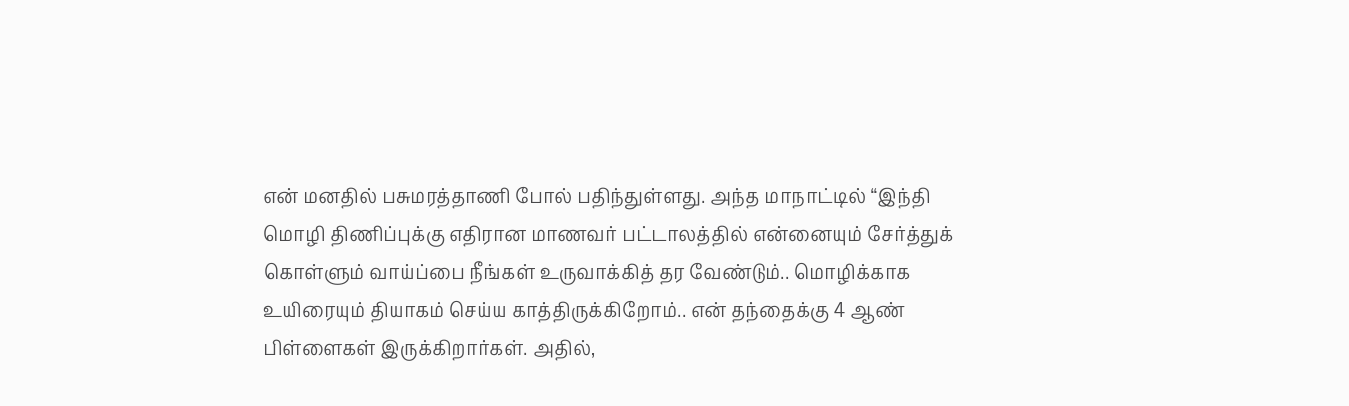என் மனதில் பசுமரத்தாணி போல் பதிந்துள்ளது. அந்த மாநாட்டில் “இந்தி மொழி திணிப்புக்கு எதிரான மாணவர் பட்டாலத்தில் என்னையும் சேர்த்துக் கொள்ளும் வாய்ப்பை நீங்கள் உருவாக்கித் தர வேண்டும்.. மொழிக்காக உயிரையும் தியாகம் செய்ய காத்திருக்கிறோம்.. என் தந்தைக்கு 4 ஆண் பிள்ளைகள் இருக்கிறார்கள். அதில்,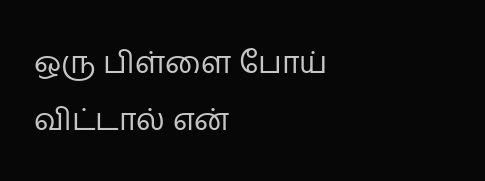ஒரு பிள்ளை போய் விட்டால் என்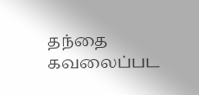தந்தை கவலைப்பட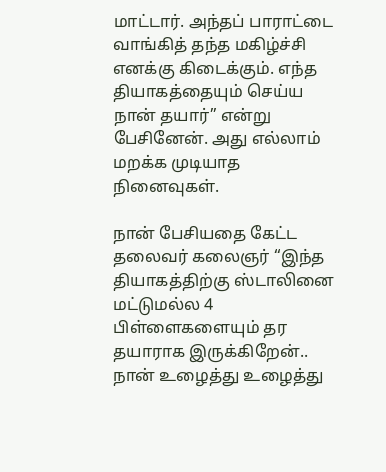மாட்டார். அந்தப் பாராட்டை வாங்கித் தந்த மகிழ்ச்சி எனக்கு கிடைக்கும். எந்த தியாகத்தையும் செய்ய நான் தயார்” என்று பேசினேன். அது எல்லாம் மறக்க முடியாத நினைவுகள்.

நான் பேசியதை கேட்ட தலைவர் கலைஞர் “இந்த தியாகத்திற்கு ஸ்டாலினை மட்டுமல்ல 4 பிள்ளைகளையும் தர தயாராக இருக்கிறேன்.. நான் உழைத்து உழைத்து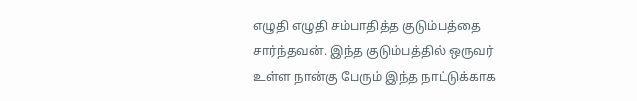எழுதி எழுதி சம்பாதித்த குடும்பத்தை சார்ந்தவன். இந்த குடும்பத்தில் ஒருவர் உள்ள நான்கு பேரும் இந்த நாட்டுக்காக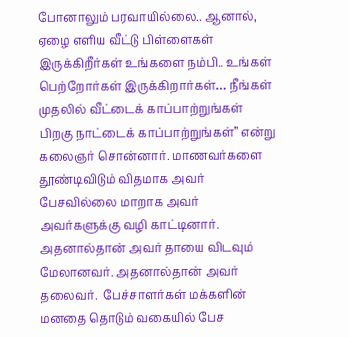போனாலும் பரவாயில்லை.. ஆனால், ஏழை எளிய வீட்டு பிள்ளைகள் இருக்கிறீர்கள் உங்களை நம்பி.. உங்கள் பெற்றோர்கள் இருக்கிறார்கள்… நீங்கள் முதலில் வீட்டைக் காப்பாற்றுங்கள் பிறகு நாட்டைக் காப்பாற்றுங்கள்” என்று கலைஞர் சொன்னார். மாணவர்களை தூண்டிவிடும் விதமாக அவர் பேசவில்லை மாறாக அவர் அவர்களுக்கு வழி காட்டினார். அதனால்தான் அவர் தாயை விடவும் மேலானவர். அதனால்தான் அவர் தலைவர்.  பேச்சாளர்கள் மக்களின் மனதை தொடும் வகையில் பேச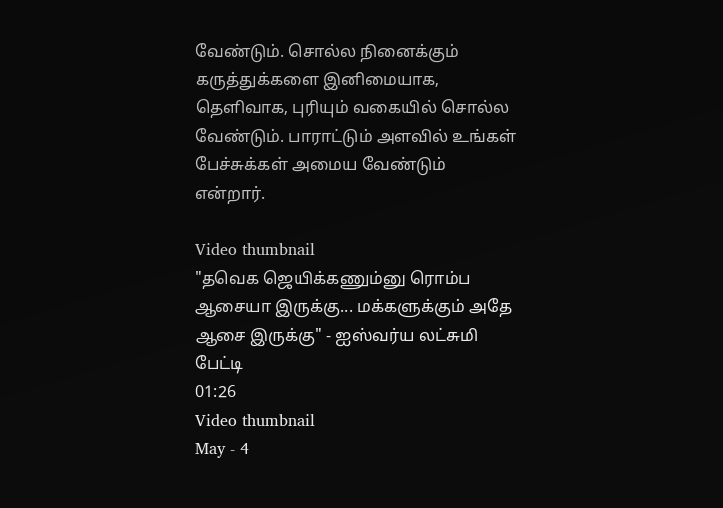வேண்டும். சொல்ல நினைக்கும் கருத்துக்களை இனிமையாக, தெளிவாக, புரியும் வகையில் சொல்ல வேண்டும். பாராட்டும் அளவில் உங்கள் பேச்சுக்கள் அமைய வேண்டும் என்றார்.

Video thumbnail
"தவெக ஜெயிக்கணும்னு ரொம்ப ஆசையா இருக்கு... மக்களுக்கும் அதே ஆசை இருக்கு" - ஐஸ்வர்ய லட்சுமி பேட்டி
01:26
Video thumbnail
May - 4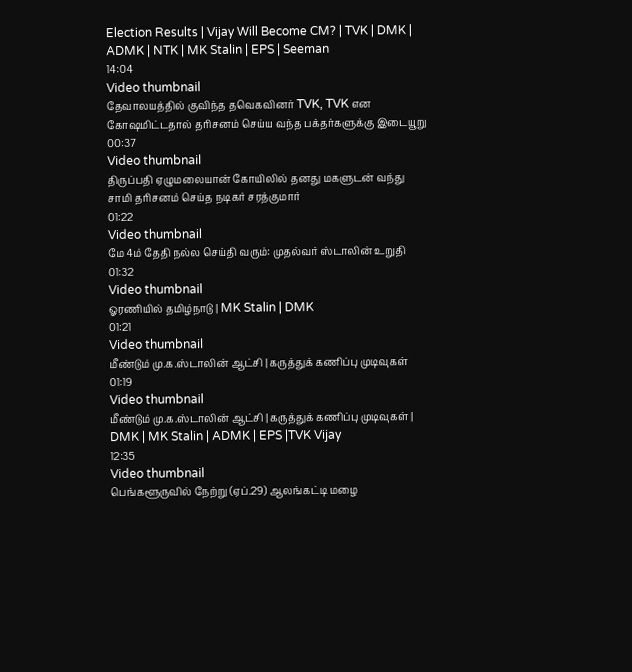Election Results | Vijay Will Become CM? | TVK | DMK | ADMK | NTK | MK Stalin | EPS | Seeman
14:04
Video thumbnail
தேவாலயத்தில் குவிந்த தவெகவினர் TVK, TVK என கோஷமிட்டதால் தரிசனம் செய்ய வந்த பக்தர்களுக்கு இடையூறு
00:37
Video thumbnail
திருப்பதி ஏழுமலையான் கோயிலில் தனது மகளுடன் வந்து சாமி தரிசனம் செய்த நடிகர் சரத்குமார்
01:22
Video thumbnail
மே 4ம் தேதி நல்ல செய்தி வரும்: முதல்வர் ஸ்டாலின் உறுதி
01:32
Video thumbnail
ஓரணியில் தமிழ்நாடு | MK Stalin | DMK
01:21
Video thumbnail
மீண்டும் மு.க.ஸ்டாலின் ஆட்சி | கருத்துக் கணிப்பு முடிவுகள்
01:19
Video thumbnail
மீண்டும் மு.க.ஸ்டாலின் ஆட்சி | கருத்துக் கணிப்பு முடிவுகள் | DMK | MK Stalin | ADMK | EPS |TVK Vijay
12:35
Video thumbnail
பெங்களூருவில் நேற்று (ஏப்.29) ஆலங்கட்டி மழை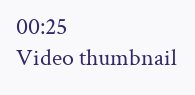00:25
Video thumbnail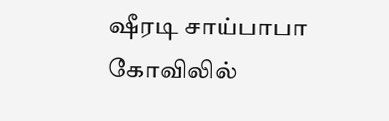ஷீரடி சாய்பாபா கோவிலில்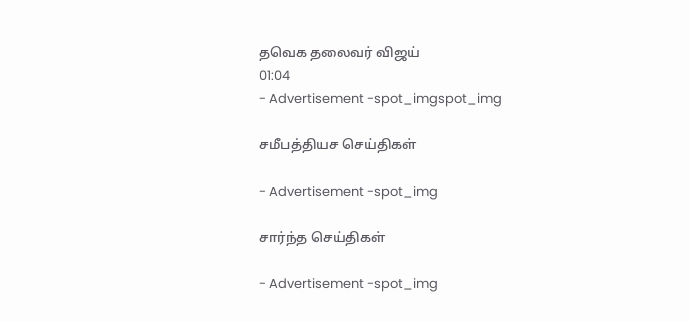தவெக தலைவர் விஜய்
01:04
- Advertisement -spot_imgspot_img

சமீபத்தியச செய்திகள்

- Advertisement -spot_img

சார்ந்த செய்திகள்

- Advertisement -spot_img